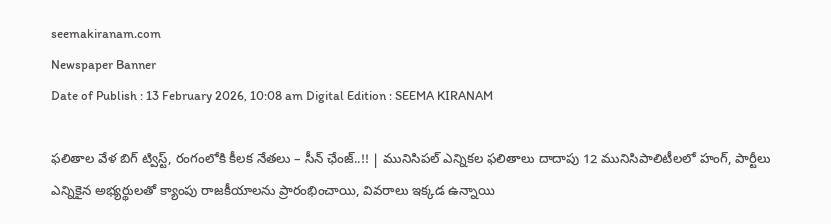seemakiranam.com
Newspaper Banner
Date of Publish : 13 February 2026, 10:08 am Digital Edition : SEEMA KIRANAM

ఫలితాల వేళ బిగ్ ట్విస్ట్, రంగంలోకి కీలక నేతలు – సీన్ ఛేంజ్..!! | మునిసిపల్ ఎన్నికల ఫలితాలు దాదాపు 12 మునిసిపాలిటీలలో హంగ్, పార్టీలు ఎన్నికైన అభ్యర్థులతో క్యాంపు రాజకీయాలను ప్రారంభించాయి, వివరాలు ఇక్కడ ఉన్నాయి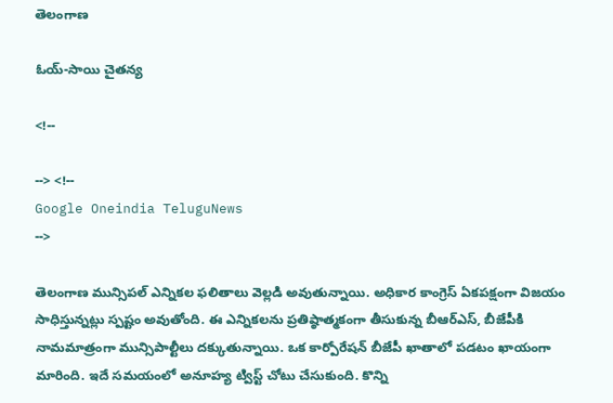తెలంగాణ

ఓయ్-సాయి చైతన్య

<!--

--> <!--
Google Oneindia TeluguNews
-->

తెలంగాణ మున్సిపల్ ఎన్నికల ఫలితాలు వెల్లడి అవుతున్నాయి. అధికార కాంగ్రెస్ ఏకపక్షంగా విజయం సాధిస్తున్నట్లు స్పష్టం అవుతోంది. ఈ ఎన్నికలను ప్రతిష్ఠాత్మకంగా తీసుకున్న బీఆర్ఎస్, బీజేపీకి నామమాత్రంగా మున్సిపాల్టీలు దక్కుతున్నాయి. ఒక కార్పోరేషన్ బీజేపీ ఖాతాలో పడటం ఖాయంగా మారింది. ఇదే సమయంలో అనూహ్య ట్విస్ట్ చోటు చేసుకుంది. కొన్ని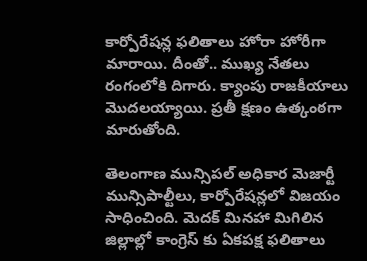కార్పోరేషన్ల ఫలితాలు హోరా హోరీగా మారాయి. దీంతో.. ముఖ్య నేతలు రంగంలోకి దిగారు. క్యాంపు రాజకీయాలు మొదలయ్యాయి. ప్రతీ క్షణం ఉత్కంఠగా మారుతోంది.

తెలంగాణ మున్సిపల్ అధికార మెజార్టీ మున్సిపాల్టీలు, కార్పోరేషన్లలో విజయం సాధించింది. మెదక్ మినహా మిగిలిన జిల్లాల్లో కాంగ్రెస్ కు ఏకపక్ష ఫలితాలు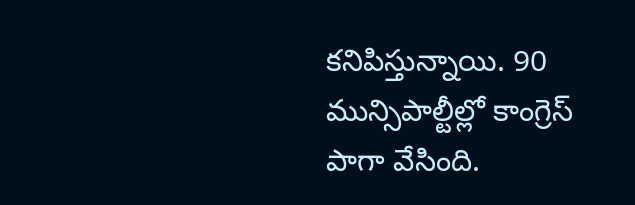కనిపిస్తున్నాయి. 90 మున్సిపాల్టీల్లో కాంగ్రెస్ పాగా వేసింది.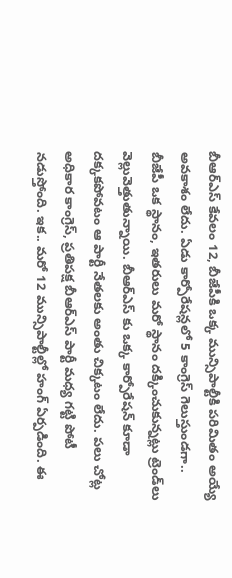బీఆర్ఎస్ కేవలం 12, బీజేపీకి ఒక్క మున్సిపాల్టీకి పరిమితం అయ్యే అవకాశం లేదు. ఏడు కార్పోరేషన్లలో 5 కాంగ్రెస్ గెలుస్తుండగా.. బీజేపీ ఒక స్థానం, ఇతరులు మరో స్థానం దక్కించుకున్నట్లు ట్రెండ్‌లు వెల్లువెత్తుతున్నాయి. బీఆర్ఎస్ కు ఒక్క కార్పోరేషన్ కూడా దక్కకపోవటం ఆ పార్టీ నేతలకు అంతు చిక్కటం లేదు. పలు చోట్ల అధికార కాంగ్రెస్, ప్రతిపక్ష బీఆర్ఎస్ పార్టీ మధ్య గట్టి పోటీ నడుస్తోంది. ఇక.. మరో 12 మున్సిపాల్టీల్లో హంగ్ ఏర్పడింది. ఈ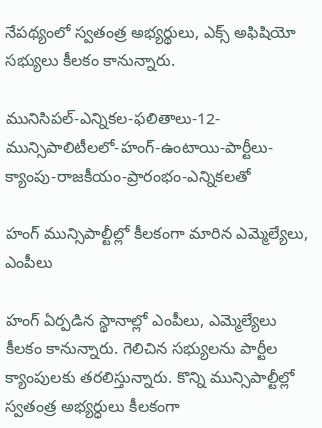నేపథ్యంలో స్వతంత్ర అభ్యర్థులు, ఎక్స్‌ అఫిషియో సభ్యులు కీలకం కానున్నారు.

మునిసిపల్-ఎన్నికల-ఫలితాలు-12-మున్సిపాలిటీలలో-హంగ్-ఉంటాయి-పార్టీలు-క్యాంపు-రాజకీయం-ప్రారంభం-ఎన్నికలతో

హంగ్ మున్సిపాల్టీల్లో కీలకంగా మారిన ఎమ్మెల్యేలు, ఎంపీలు

హంగ్ ఏర్పడిన స్థానాల్లో ఎంపీలు, ఎమ్మెల్యేలు కీలకం కానున్నారు. గెలిచిన సభ్యులను పార్టీల క్యాంపులకు తరలిస్తున్నారు. కొన్ని మున్సిపాల్టీల్లో స్వతంత్ర అభ్యర్ధులు కీలకంగా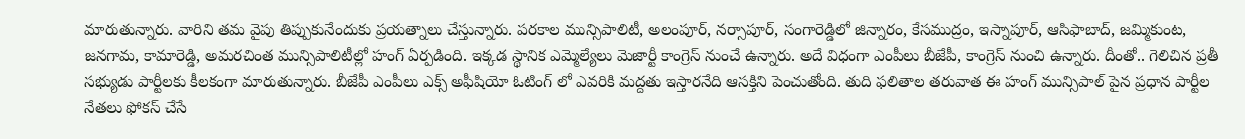మారుతున్నారు. వారిని తమ వైపు తిప్పుకునేందుకు ప్రయత్నాలు చేస్తున్నారు. పరకాల మున్సిపాలిటీ, అలంపూర్‌, నర్సాపూర్‌, సంగారెడ్డిలో జిన్నారం, కేసముద్రం, ఇస్నాపూర్‌, ఆసిఫాబాద్‌, జమ్మికుంట, జనగామ, కామారెడ్డి, అమరచింత మున్సిపాలిటీల్లో హంగ్‌ ఏర్పడింది. ఇక్కడ స్థానిక ఎమ్మెల్యేలు మెజార్టీ కాంగ్రెస్ నుంచే ఉన్నారు. అదే విధంగా ఎంపీలు బీజేపీ, కాంగ్రెస్ నుంచి ఉన్నారు. దీంతో.. గెలిచిన ప్రతీ సభ్యుడు పార్టీలకు కీలకంగా మారుతున్నారు. బీజేపీ ఎంపీలు ఎక్స్ అఫీషియో ఓటింగ్ లో ఎవరికి మద్దతు ఇస్తారనేది ఆసక్తిని పెంచుతోంది. తుది ఫలితాల తరువాత ఈ హంగ్ మున్సిపాల్ పైన ప్రధాన పార్టీల నేతలు ఫోకస్ చేసే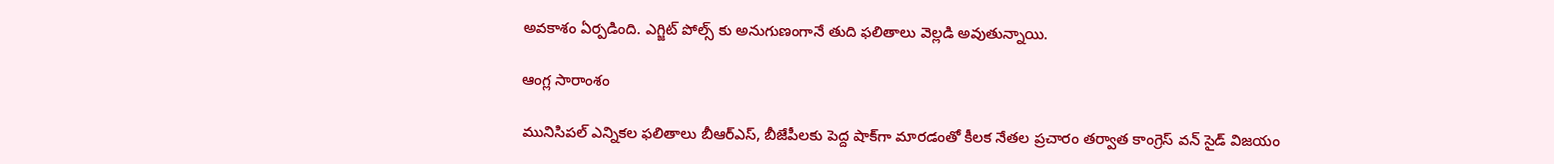అవకాశం ఏర్పడింది. ఎగ్జిట్ పోల్స్ కు అనుగుణంగానే తుది ఫలితాలు వెల్లడి అవుతున్నాయి.

ఆంగ్ల సారాంశం

మునిసిపల్ ఎన్నికల ఫలితాలు బీఆర్‌ఎస్, బీజేపీలకు పెద్ద షాక్‌గా మారడంతో కీలక నేతల ప్రచారం తర్వాత కాంగ్రెస్ వన్ సైడ్ విజయం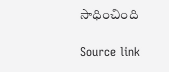సాధించింది

Source link